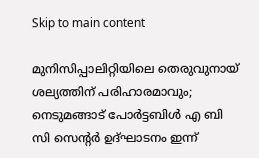Skip to main content

മുനിസിപ്പാലിറ്റിയിലെ തെരുവുനായ് ശല്യത്തിന് പരിഹാരമാവും; നെടുമങ്ങാട് പോർട്ടബിൾ എ ബി സി സെന്റർ ഉദ്ഘാടനം ഇന്ന്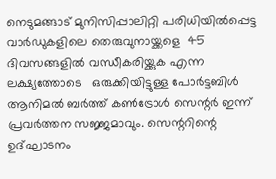നെടുമങ്ങാട് മുനിസിപ്പാലിറ്റി പരിധിയിൽപ്പെട്ട വാർഡുകളിലെ തെരുവുനായ്ക്കളെ  45 ദിവസങ്ങളിൽ വന്ധീകരിയ്ക്കുക എന്ന ലക്ഷ്യത്തോടെ   ഒരുക്കിയിട്ടുള്ള പോർട്ടബിൾ ആനിമൽ ബർത്ത് കൺട്രോൾ സെന്റർ ഇന്ന് പ്രവർത്തന സജ്ജമാവും. സെന്ററിന്റെ  ഉദ്ഘാടനം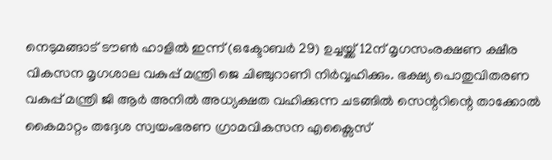നെടുമങ്ങാട് ടൗൺ ഹാളിൽ ഇന്ന് (ഒക്ടോബർ 29) ഉച്ചയ്ക്ക് 12ന് മൃഗസംരക്ഷണ ക്ഷീര വികസന മൃഗശാല വകുപ്പ് മന്ത്രി ജെ ചിഞ്ചുറാണി നിർവ്വഹിക്കും. ഭക്ഷ്യ പൊതുവിതരണ വകുപ്പ് മന്ത്രി ജി ആർ അനിൽ അധ്യക്ഷത വഹിക്കുന്ന ചടങ്ങിൽ സെന്ററിന്റെ താക്കോൽ കൈമാറ്റം തദ്ദേശ സ്വയംഭരണ ഗ്രാമവികസന എക്സൈസ്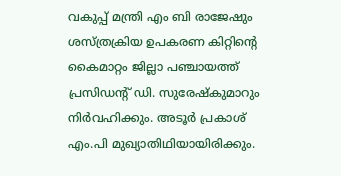വകുപ്പ് മന്ത്രി എം ബി രാജേഷും  ശസ്ത്രക്രിയ ഉപകരണ കിറ്റിന്റെ  കൈമാറ്റം ജില്ലാ പഞ്ചായത്ത് പ്രസിഡന്റ് ഡി. സുരേഷ്‌കുമാറും നിർവഹിക്കും. അടൂർ പ്രകാശ് എം.പി മുഖ്യാതിഥിയായിരിക്കും.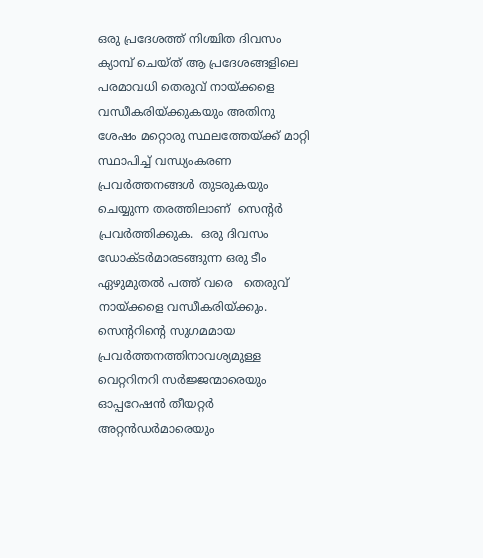ഒരു പ്രദേശത്ത് നിശ്ചിത ദിവസം ക്യാമ്പ് ചെയ്ത് ആ പ്രദേശങ്ങളിലെ പരമാവധി തെരുവ് നായ്ക്കളെ വന്ധീകരിയ്ക്കുകയും അതിനു ശേഷം മറ്റൊരു സ്ഥലത്തേയ്ക്ക് മാറ്റി സ്ഥാപിച്ച് വന്ധ്യംകരണ പ്രവർത്തനങ്ങൾ തുടരുകയും ചെയ്യുന്ന തരത്തിലാണ്  സെന്റർ പ്രവർത്തിക്കുക.  ഒരു ദിവസം ഡോക്ടർമാരടങ്ങുന്ന ഒരു ടീം ഏഴുമുതൽ പത്ത് വരെ   തെരുവ് നായ്ക്കളെ വന്ധീകരിയ്ക്കും. സെന്ററിന്റെ സുഗമമായ പ്രവർത്തനത്തിനാവശ്യമുള്ള വെറ്ററിനറി സർജ്ജന്മാരെയും ഓപ്പറേഷൻ തീയറ്റർ അറ്റൻഡർമാരെയും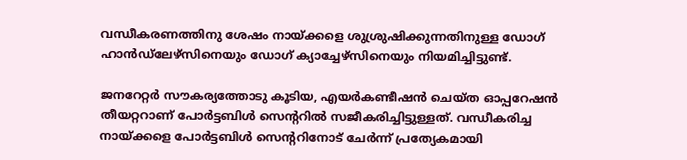വന്ധീകരണത്തിനു ശേഷം നായ്ക്കളെ ശുശ്രുഷിക്കുന്നതിനുള്ള ഡോഗ് ഹാൻഡ്ലേഴ്സിനെയും ഡോഗ് ക്യാച്ചേഴ്സിനെയും നിയമിച്ചിട്ടുണ്ട്.

ജനറേറ്റർ സൗകര്യത്തോടു കൂടിയ, എയർകണ്ടീഷൻ ചെയ്ത ഓപ്പറേഷൻ തീയറ്ററാണ് പോർട്ടബിൾ സെന്ററിൽ സജീകരിച്ചിട്ടുള്ളത്. വന്ധീകരിച്ച നായ്ക്കളെ പോർട്ടബിൾ സെന്ററിനോട് ചേർന്ന് പ്രത്യേകമായി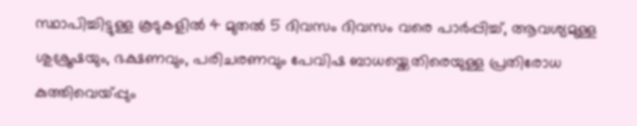സ്ഥാപിച്ചിട്ടുള്ള കൂടുകളിൽ 4 മുതൽ 5 ദിവസം ദിവസം വരെ പാർപ്പിച്ച്, ആവശ്യമുള്ള ശുശ്രൂഷയും, ഭക്ഷണവും, പരിചരണവും പേവിഷ ബാധയ്ക്കെതിരെയുള്ള പ്രതിരോധ കുത്തിവെയ്പ്പും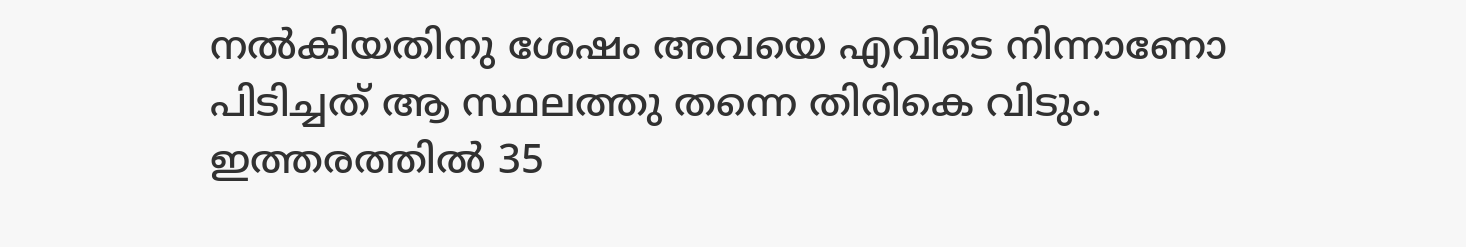നൽകിയതിനു ശേഷം അവയെ എവിടെ നിന്നാണോ പിടിച്ചത് ആ സ്ഥലത്തു തന്നെ തിരികെ വിടും.  ഇത്തരത്തിൽ 35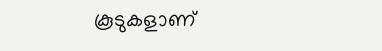കൂടുകളാണ്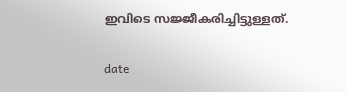ഇവിടെ സജ്ജീകരിച്ചിട്ടുള്ളത്.

date